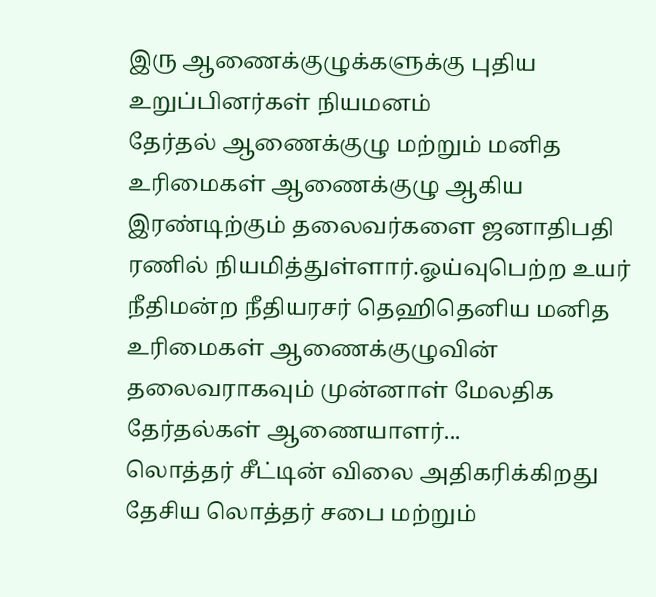இரு ஆணைக்குழுக்களுக்கு புதிய உறுப்பினர்கள் நியமனம்
தேர்தல் ஆணைக்குழு மற்றும் மனித உரிமைகள் ஆணைக்குழு ஆகிய இரண்டிற்கும் தலைவர்களை ஜனாதிபதி ரணில் நியமித்துள்ளார்.ஓய்வுபெற்ற உயர் நீதிமன்ற நீதியரசர் தெஹிதெனிய மனித உரிமைகள் ஆணைக்குழுவின் தலைவராகவும் முன்னாள் மேலதிக தேர்தல்கள் ஆணையாளர்...
லொத்தர் சீட்டின் விலை அதிகரிக்கிறது
தேசிய லொத்தர் சபை மற்றும்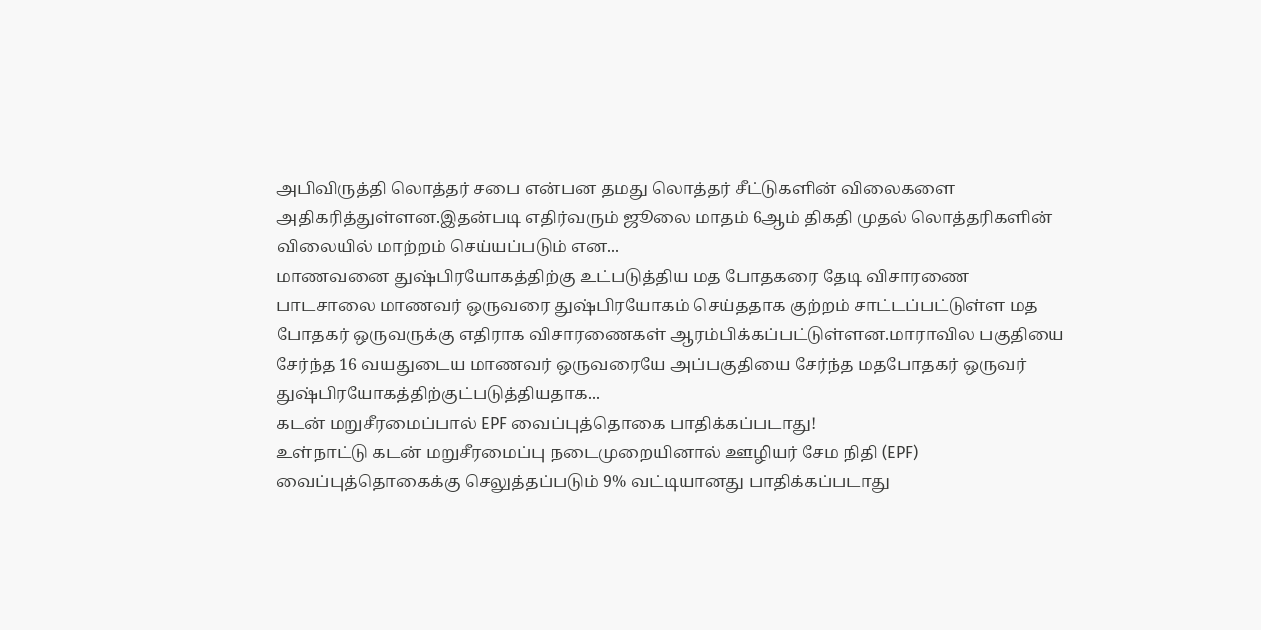அபிவிருத்தி லொத்தர் சபை என்பன தமது லொத்தர் சீட்டுகளின் விலைகளை அதிகரித்துள்ளன.இதன்படி எதிர்வரும் ஜூலை மாதம் 6ஆம் திகதி முதல் லொத்தரிகளின் விலையில் மாற்றம் செய்யப்படும் என...
மாணவனை துஷ்பிரயோகத்திற்கு உட்படுத்திய மத போதகரை தேடி விசாரணை
பாடசாலை மாணவர் ஒருவரை துஷ்பிரயோகம் செய்ததாக குற்றம் சாட்டப்பட்டுள்ள மத போதகர் ஒருவருக்கு எதிராக விசாரணைகள் ஆரம்பிக்கப்பட்டுள்ளன.மாராவில பகுதியை சேர்ந்த 16 வயதுடைய மாணவர் ஒருவரையே அப்பகுதியை சேர்ந்த மதபோதகர் ஒருவர் துஷ்பிரயோகத்திற்குட்படுத்தியதாக...
கடன் மறுசீரமைப்பால் EPF வைப்புத்தொகை பாதிக்கப்படாது!
உள்நாட்டு கடன் மறுசீரமைப்பு நடைமுறையினால் ஊழியர் சேம நிதி (EPF) வைப்புத்தொகைக்கு செலுத்தப்படும் 9% வட்டியானது பாதிக்கப்படாது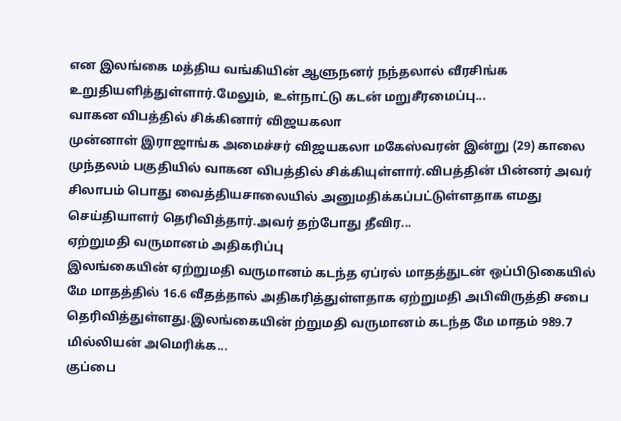என இலங்கை மத்திய வங்கியின் ஆளுநனர் நந்தலால் வீரசிங்க உறுதியளித்துள்ளார்.மேலும், உள்நாட்டு கடன் மறுசீரமைப்பு...
வாகன விபத்தில் சிக்கினார் விஜயகலா
முன்னாள் இராஜாங்க அமைச்சர் விஜயகலா மகேஸ்வரன் இன்று (29) காலை முந்தலம் பகுதியில் வாகன விபத்தில் சிக்கியுள்ளார்.விபத்தின் பின்னர் அவர் சிலாபம் பொது வைத்தியசாலையில் அனுமதிக்கப்பட்டுள்ளதாக எமது செய்தியாளர் தெரிவித்தார்.அவர் தற்போது தீவிர...
ஏற்றுமதி வருமானம் அதிகரிப்பு
இலங்கையின் ஏற்றுமதி வருமானம் கடந்த ஏப்ரல் மாதத்துடன் ஒப்பிடுகையில் மே மாதத்தில் 16.6 வீதத்தால் அதிகரித்துள்ளதாக ஏற்றுமதி அபிவிருத்தி சபை தெரிவித்துள்ளது.இலங்கையின் ற்றுமதி வருமானம் கடந்த மே மாதம் 989.7 மில்லியன் அமெரிக்க...
குப்பை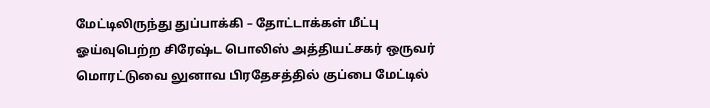மேட்டிலிருந்து துப்பாக்கி – தோட்டாக்கள் மீட்பு
ஓய்வுபெற்ற சிரேஷ்ட பொலிஸ் அத்தியட்சகர் ஒருவர் மொரட்டுவை லுனாவ பிரதேசத்தில் குப்பை மேட்டில்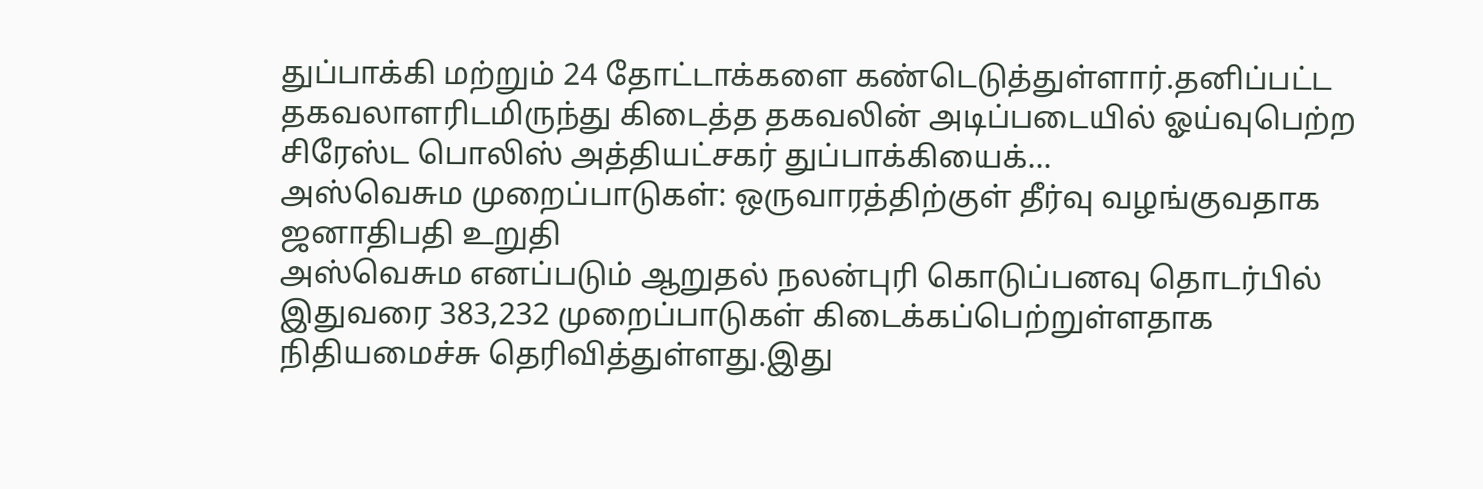துப்பாக்கி மற்றும் 24 தோட்டாக்களை கண்டெடுத்துள்ளார்.தனிப்பட்ட தகவலாளரிடமிருந்து கிடைத்த தகவலின் அடிப்படையில் ஓய்வுபெற்ற சிரேஸ்ட பொலிஸ் அத்தியட்சகர் துப்பாக்கியைக்...
அஸ்வெசும முறைப்பாடுகள்: ஒருவாரத்திற்குள் தீர்வு வழங்குவதாக ஜனாதிபதி உறுதி
அஸ்வெசும எனப்படும் ஆறுதல் நலன்புரி கொடுப்பனவு தொடர்பில் இதுவரை 383,232 முறைப்பாடுகள் கிடைக்கப்பெற்றுள்ளதாக நிதியமைச்சு தெரிவித்துள்ளது.இது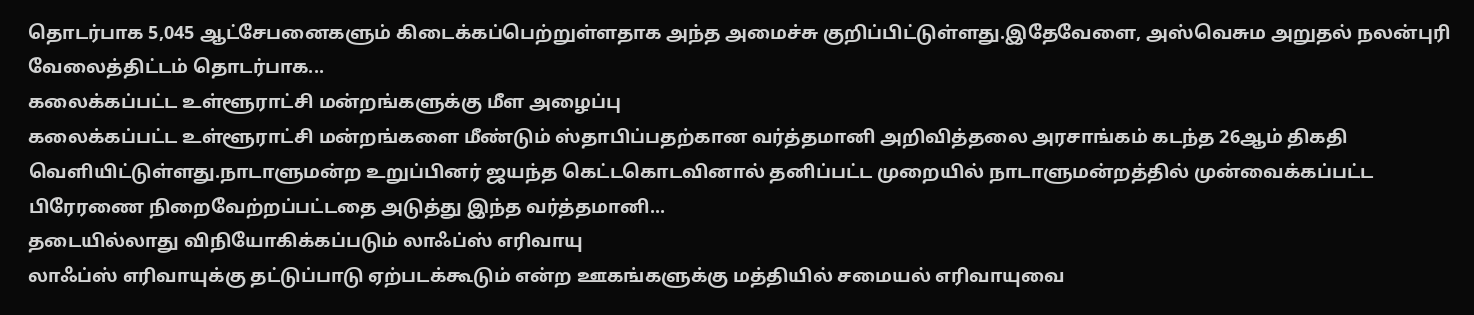தொடர்பாக 5,045 ஆட்சேபனைகளும் கிடைக்கப்பெற்றுள்ளதாக அந்த அமைச்சு குறிப்பிட்டுள்ளது.இதேவேளை, அஸ்வெசும அறுதல் நலன்புரி வேலைத்திட்டம் தொடர்பாக...
கலைக்கப்பட்ட உள்ளூராட்சி மன்றங்களுக்கு மீள அழைப்பு
கலைக்கப்பட்ட உள்ளூராட்சி மன்றங்களை மீண்டும் ஸ்தாபிப்பதற்கான வர்த்தமானி அறிவித்தலை அரசாங்கம் கடந்த 26ஆம் திகதி வெளியிட்டுள்ளது.நாடாளுமன்ற உறுப்பினர் ஜயந்த கெட்டகொடவினால் தனிப்பட்ட முறையில் நாடாளுமன்றத்தில் முன்வைக்கப்பட்ட பிரேரணை நிறைவேற்றப்பட்டதை அடுத்து இந்த வர்த்தமானி...
தடையில்லாது விநியோகிக்கப்படும் லாஃப்ஸ் எரிவாயு
லாஃப்ஸ் எரிவாயுக்கு தட்டுப்பாடு ஏற்படக்கூடும் என்ற ஊகங்களுக்கு மத்தியில் சமையல் எரிவாயுவை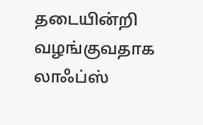தடையின்றி வழங்குவதாக லாஃப்ஸ்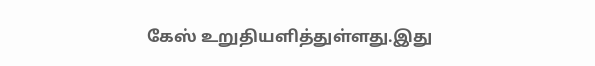கேஸ் உறுதியளித்துள்ளது.இது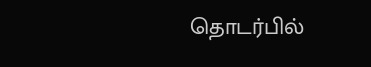தொடர்பில்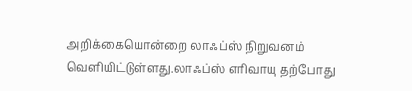அறிக்கையொன்றை லாஃப்ஸ் நிறுவனம் வெளியிட்டுள்ளது.லாஃப்ஸ் எரிவாயு தற்போது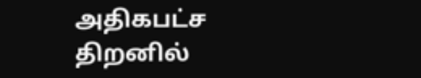அதிகபட்ச திறனில்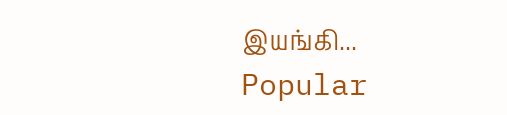இயங்கி...
Popular